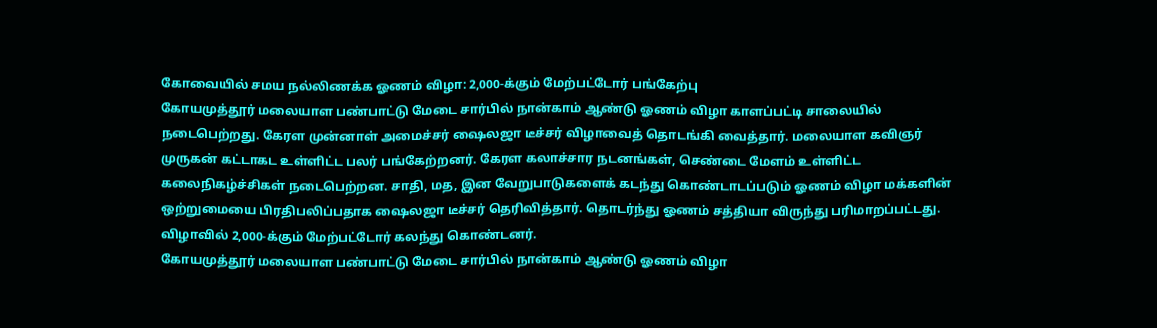கோவையில் சமய நல்லிணக்க ஓணம் விழா: 2,000-க்கும் மேற்பட்டோர் பங்கேற்பு
கோயமுத்தூர் மலையாள பண்பாட்டு மேடை சார்பில் நான்காம் ஆண்டு ஓணம் விழா காளப்பட்டி சாலையில் நடைபெற்றது. கேரள முன்னாள் அமைச்சர் ஷைலஜா டீச்சர் விழாவைத் தொடங்கி வைத்தார். மலையாள கவிஞர் முருகன் கட்டாகட உள்ளிட்ட பலர் பங்கேற்றனர். கேரள கலாச்சார நடனங்கள், செண்டை மேளம் உள்ளிட்ட கலைநிகழ்ச்சிகள் நடைபெற்றன. சாதி, மத, இன வேறுபாடுகளைக் கடந்து கொண்டாடப்படும் ஓணம் விழா மக்களின் ஒற்றுமையை பிரதிபலிப்பதாக ஷைலஜா டீச்சர் தெரிவித்தார். தொடர்ந்து ஓணம் சத்தியா விருந்து பரிமாறப்பட்டது. விழாவில் 2,000-க்கும் மேற்பட்டோர் கலந்து கொண்டனர்.
கோயமுத்தூர் மலையாள பண்பாட்டு மேடை சார்பில் நான்காம் ஆண்டு ஓணம் விழா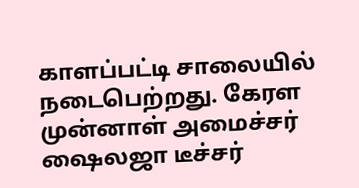காளப்பட்டி சாலையில் நடைபெற்றது. கேரள முன்னாள் அமைச்சர் ஷைலஜா டீச்சர்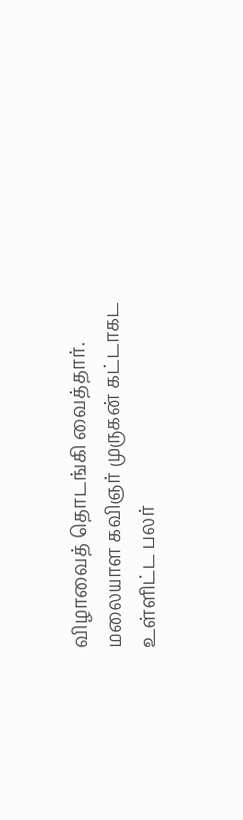விழாவைத் தொடங்கி வைத்தார். மலையாள கவிஞர் முருகன் கட்டாகட உள்ளிட்ட பலர்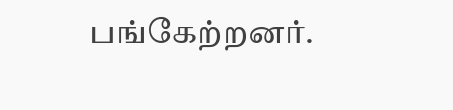பங்கேற்றனர்.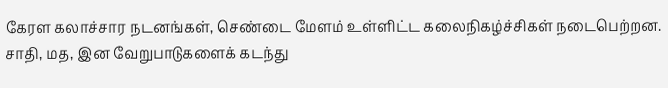கேரள கலாச்சார நடனங்கள், செண்டை மேளம் உள்ளிட்ட கலைநிகழ்ச்சிகள் நடைபெற்றன. சாதி, மத, இன வேறுபாடுகளைக் கடந்து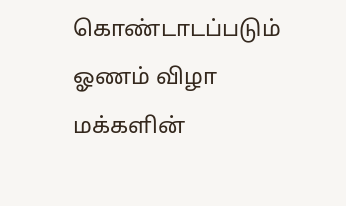கொண்டாடப்படும் ஓணம் விழா மக்களின்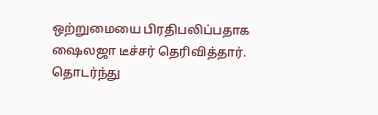ஒற்றுமையை பிரதிபலிப்பதாக ஷைலஜா டீச்சர் தெரிவித்தார். தொடர்ந்து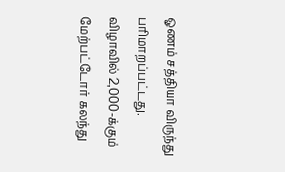ஓணம் சத்தியா விருந்து பரிமாறப்பட்டது. விழாவில் 2,000-க்கும் மேற்பட்டோர் கலந்து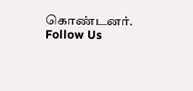கொண்டனர்.
Follow Us